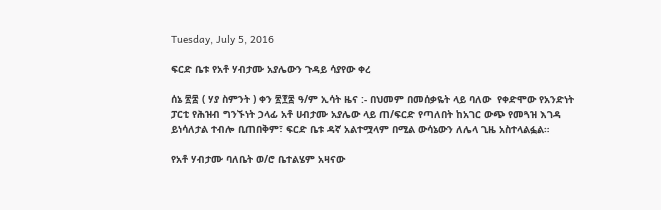Tuesday, July 5, 2016

ፍርድ ቤቱ የአቶ ሃብታሙ አያሌውን ጉዳይ ሳያየው ቀረ

ሰኔ ፳፰ ( ሃያ ስምንት ) ቀን ፳፻፰ ዓ/ም ኢሳት ዜና :- በህመም በመሰቃዬት ላይ ባለው  የቀድሞው የአንድነት ፓርቲ የሕዝብ ግንኙነት ኃላፊ አቶ ሀብታሙ አያሌው ላይ ጠ/ፍርድ የጣለበት ከአገር ውጭ የመጓዝ እገዳ ይነሳለታል ተብሎ ቢጠበቅም፣ ፍርድ ቤቱ ዳኛ አልተሟላም በሚል ውሳኔውን ለሌላ ጊዜ አስተላልፏል።

የአቶ ሃብታሙ ባለቤት ወ/ሮ ቤተልሄም አዛናው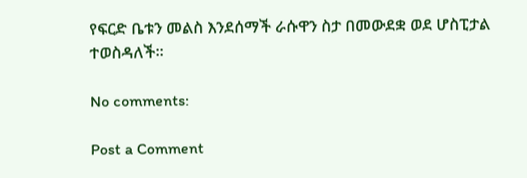የፍርድ ቤቱን መልስ እንደሰማች ራሱዋን ስታ በመውደቋ ወደ ሆስፒታል ተወስዳለች።

No comments:

Post a Comment